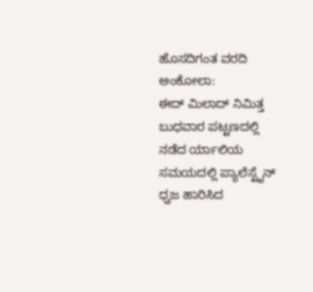ಹೊಸದಿಗಂತ ವರದಿ ಅಂಕೋಲಾ:
ಈದ್ ಮಿಲಾದ್ ನಿಮಿತ್ತ ಬುಧವಾರ ಪಟ್ಟಣದಲ್ಲಿ ನಡೆದ ರ್ಯಾಲಿಯ ಸಮಯದಲ್ಲಿ ಪ್ಯಾಲೆಸ್ಟೈನ್ ಧ್ವಜ ಹಾರಿಸಿದ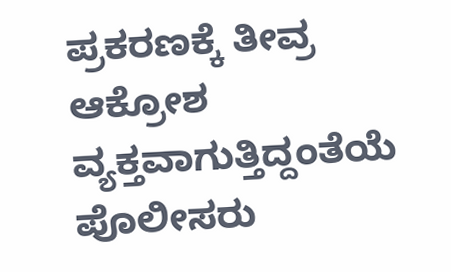ಪ್ರಕರಣಕ್ಕೆ ತೀವ್ರ ಆಕ್ರೋಶ ವ್ಯಕ್ತವಾಗುತ್ತಿದ್ದಂತೆಯೆ ಪೊಲೀಸರು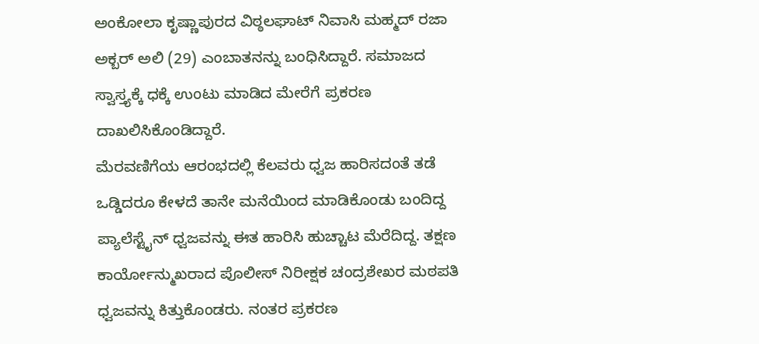ಅಂಕೋಲಾ ಕೃಷ್ಣಾಪುರದ ವಿಠ್ಠಲಘಾಟ್ ನಿವಾಸಿ ಮಹ್ಮದ್ ರಜಾ ಅಕ್ಬರ್ ಅಲಿ (29) ಎಂಬಾತನನ್ನು ಬಂಧಿಸಿದ್ದಾರೆ. ಸಮಾಜದ ಸ್ವಾಸ್ತ್ಯಕ್ಕೆ ಧಕ್ಕೆ ಉಂಟು ಮಾಡಿದ ಮೇರೆಗೆ ಪ್ರಕರಣ ದಾಖಲಿಸಿಕೊಂಡಿದ್ದಾರೆ.
ಮೆರವಣಿಗೆಯ ಆರಂಭದಲ್ಲಿ ಕೆಲವರು ಧ್ವಜ ಹಾರಿಸದಂತೆ ತಡೆ ಒಡ್ಡಿದರೂ ಕೇಳದೆ ತಾನೇ ಮನೆಯಿಂದ ಮಾಡಿಕೊಂಡು ಬಂದಿದ್ದ ಪ್ಯಾಲೆಸ್ಟೈನ್ ಧ್ವಜವನ್ನು ಈತ ಹಾರಿಸಿ ಹುಚ್ಚಾಟ ಮೆರೆದಿದ್ದ. ತಕ್ಷಣ ಕಾರ್ಯೋನ್ಮುಖರಾದ ಪೊಲೀಸ್ ನಿರೀಕ್ಷಕ ಚಂದ್ರಶೇಖರ ಮಠಪತಿ ಧ್ವಜವನ್ನು ಕಿತ್ತುಕೊಂಡರು. ನಂತರ ಪ್ರಕರಣ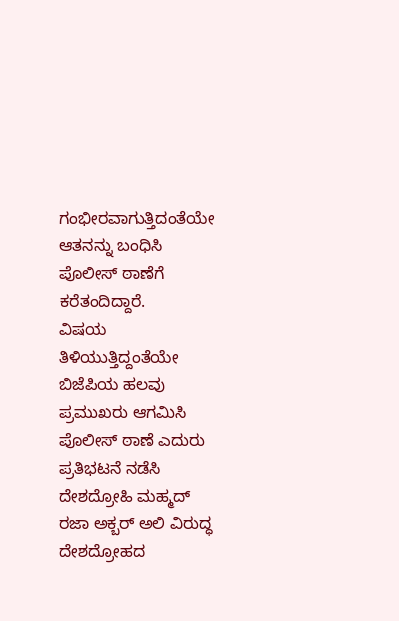ಗಂಭೀರವಾಗುತ್ತಿದಂತೆಯೇ ಆತನನ್ನು ಬಂಧಿಸಿ ಪೊಲೀಸ್ ಠಾಣೆಗೆ ಕರೆತಂದಿದ್ದಾರೆ.
ವಿಷಯ ತಿಳಿಯುತ್ತಿದ್ದಂತೆಯೇ ಬಿಜೆಪಿಯ ಹಲವು ಪ್ರಮುಖರು ಆಗಮಿಸಿ ಪೊಲೀಸ್ ಠಾಣೆ ಎದುರು ಪ್ರತಿಭಟನೆ ನಡೆಸಿ ದೇಶದ್ರೋಹಿ ಮಹ್ಮದ್ ರಜಾ ಅಕ್ಬರ್ ಅಲಿ ವಿರುದ್ಧ ದೇಶದ್ರೋಹದ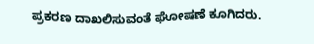ಪ್ರಕರಣ ದಾಖಲಿಸುವಂತೆ ಘೋಷಣೆ ಕೂಗಿದರು.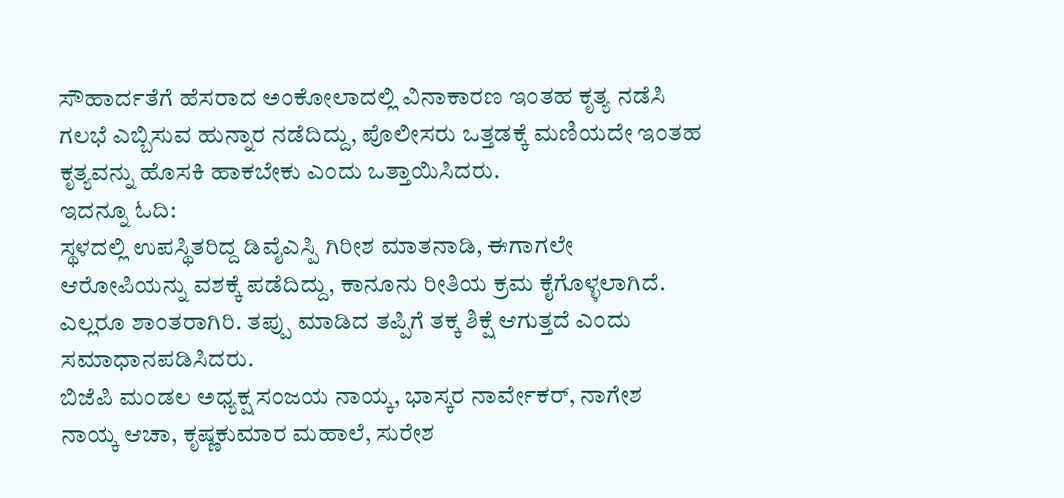ಸೌಹಾರ್ದತೆಗೆ ಹೆಸರಾದ ಅಂಕೋಲಾದಲ್ಲಿ ವಿನಾಕಾರಣ ಇಂತಹ ಕೃತ್ಯ ನಡೆಸಿ ಗಲಭೆ ಎಬ್ಬಿಸುವ ಹುನ್ನಾರ ನಡೆದಿದ್ದು, ಪೊಲೀಸರು ಒತ್ತಡಕ್ಕೆ ಮಣಿಯದೇ ಇಂತಹ ಕೃತ್ಯವನ್ನು ಹೊಸಕಿ ಹಾಕಬೇಕು ಎಂದು ಒತ್ತಾಯಿಸಿದರು.
ಇದನ್ನೂ ಓದಿ:
ಸ್ಥಳದಲ್ಲಿ ಉಪಸ್ಥಿತರಿದ್ದ ಡಿವೈಎಸ್ಪಿ ಗಿರೀಶ ಮಾತನಾಡಿ, ಈಗಾಗಲೇ ಆರೋಪಿಯನ್ನು ವಶಕ್ಕೆ ಪಡೆದಿದ್ದು, ಕಾನೂನು ರೀತಿಯ ಕ್ರಮ ಕೈಗೊಳ್ಳಲಾಗಿದೆ. ಎಲ್ಲರೂ ಶಾಂತರಾಗಿರಿ. ತಪ್ಪು ಮಾಡಿದ ತಪ್ಪಿಗೆ ತಕ್ಕ ಶಿಕ್ಷೆ ಆಗುತ್ತದೆ ಎಂದು ಸಮಾಧಾನಪಡಿಸಿದರು.
ಬಿಜೆಪಿ ಮಂಡಲ ಅಧ್ಯಕ್ಷ ಸಂಜಯ ನಾಯ್ಕ, ಭಾಸ್ಕರ ನಾರ್ವೇಕರ್, ನಾಗೇಶ ನಾಯ್ಕ ಆಚಾ, ಕೃಷ್ಣಕುಮಾರ ಮಹಾಲೆ, ಸುರೇಶ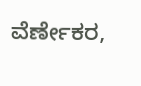ವೆರ್ಣೇಕರ,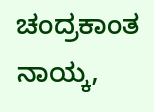ಚಂದ್ರಕಾಂತ ನಾಯ್ಕ,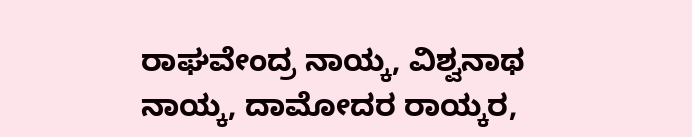ರಾಘವೇಂದ್ರ ನಾಯ್ಕ, ವಿಶ್ವನಾಥ ನಾಯ್ಕ, ದಾಮೋದರ ರಾಯ್ಕರ,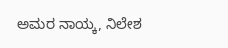ಅಮರ ನಾಯ್ಕ, ನಿಲೇಶ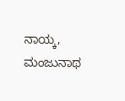ನಾಯ್ಕ, ಮಂಜುನಾಥ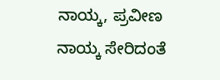ನಾಯ್ಕ, ಪ್ರವೀಣ ನಾಯ್ಕ ಸೇರಿದಂತೆ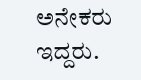ಅನೇಕರು ಇದ್ದರು.